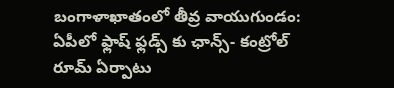బంగాళాఖాతంలో తీవ్ర వాయుగుండం: ఏపీలో ఫ్లాష్ ఫ్లడ్స్ కు ఛాన్స్- కంట్రోల్ రూమ్ ఏర్పాటు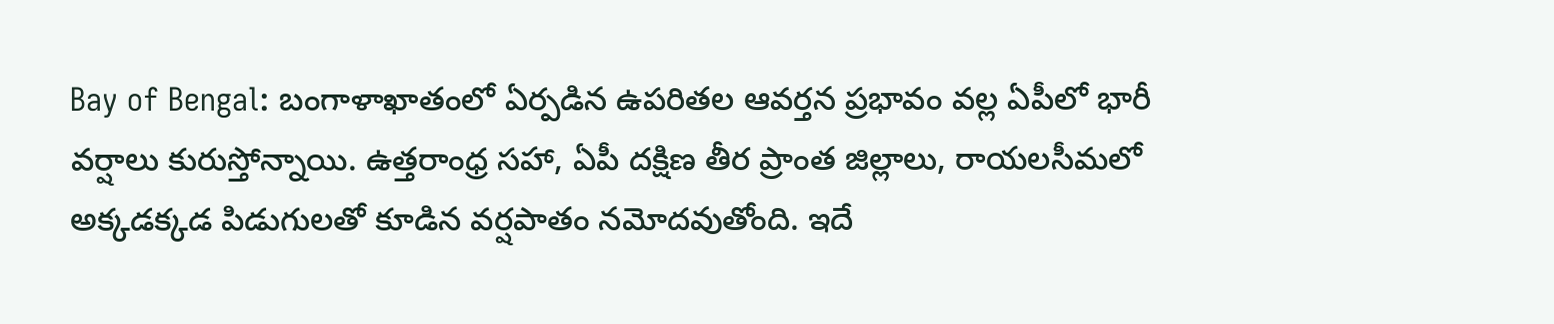Bay of Bengal: బంగాళాఖాతంలో ఏర్పడిన ఉపరితల ఆవర్తన ప్రభావం వల్ల ఏపీలో భారీ వర్షాలు కురుస్తోన్నాయి. ఉత్తరాంధ్ర సహా, ఏపీ దక్షిణ తీర ప్రాంత జిల్లాలు, రాయలసీమలో అక్కడక్కడ పిడుగులతో కూడిన వర్షపాతం నమోదవుతోంది. ఇదే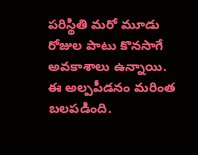పరిస్థితి మరో మూడు రోజుల పాటు కొనసాగే అవకాశాలు ఉన్నాయి.
ఈ అల్పపీడనం మరింత బలపడింది.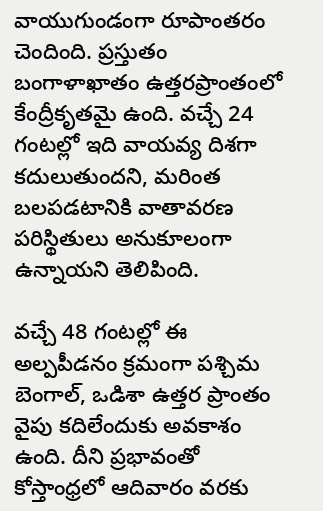వాయుగుండంగా రూపాంతరం చెందింది. ప్రస్తుతం బంగాళాఖాతం ఉత్తరప్రాంతంలో కేంద్రీకృతమై ఉంది. వచ్చే 24 గంటల్లో ఇది వాయవ్య దిశగా కదులుతుందని, మరింత బలపడటానికి వాతావరణ పరిస్థితులు అనుకూలంగా ఉన్నాయని తెలిపింది.

వచ్చే 48 గంటల్లో ఈ అల్పపీడనం క్రమంగా పశ్చిమ బెంగాల్, ఒడిశా ఉత్తర ప్రాంతం వైపు కదిలేందుకు అవకాశం ఉంది. దీని ప్రభావంతో కోస్తాంధ్రలో ఆదివారం వరకు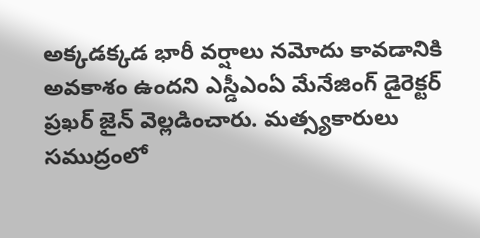అక్కడక్కడ భారీ వర్షాలు నమోదు కావడానికి అవకాశం ఉందని ఎస్డీఎంఏ మేనేజింగ్ డైరెక్టర్ ప్రఖర్ జైన్ వెల్లడించారు. మత్స్యకారులు సముద్రంలో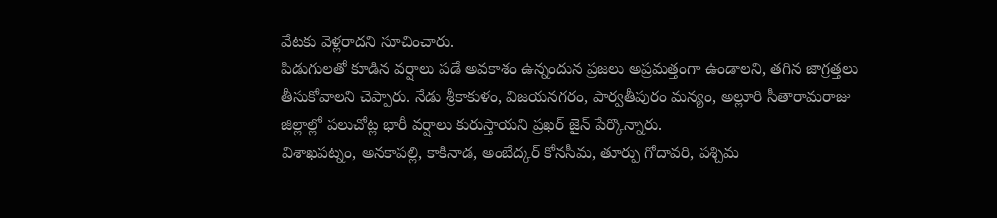వేటకు వెళ్లరాదని సూచించారు.
పిడుగులతో కూడిన వర్షాలు పడే అవకాశం ఉన్నందున ప్రజలు అప్రమత్తంగా ఉండాలని, తగిన జాగ్రత్తలు తీసుకోవాలని చెప్పారు. నేడు శ్రీకాకుళం, విజయనగరం, పార్వతీపురం మన్యం, అల్లూరి సీతారామరాజు జిల్లాల్లో పలుచోట్ల భారీ వర్షాలు కురుస్తాయని ప్రఖర్ జైన్ పేర్కొన్నారు.
విశాఖపట్నం, అనకాపల్లి, కాకినాడ, అంబేద్కర్ కోనసీమ, తూర్పు గోదావరి, పశ్చిమ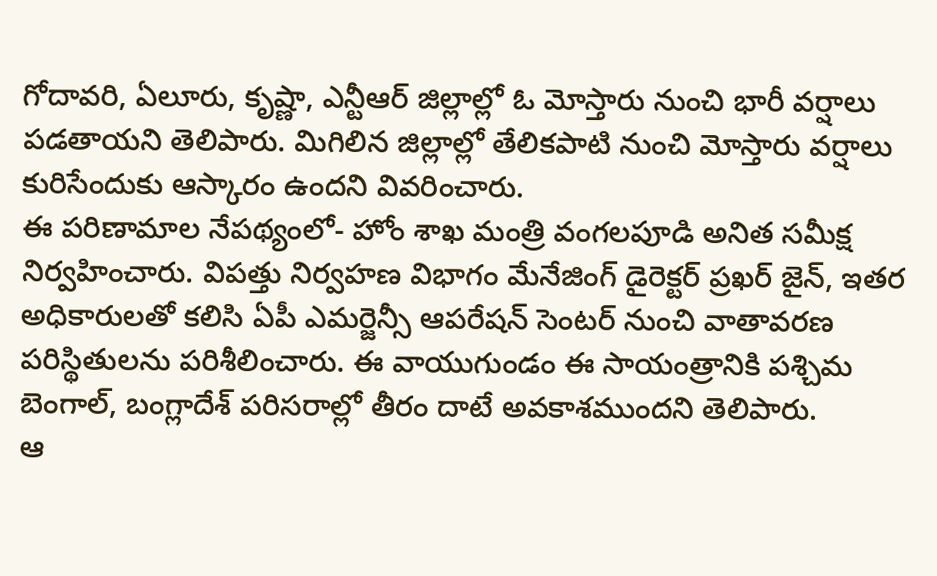గోదావరి, ఏలూరు, కృష్ణా, ఎన్టీఆర్ జిల్లాల్లో ఓ మోస్తారు నుంచి భారీ వర్షాలు పడతాయని తెలిపారు. మిగిలిన జిల్లాల్లో తేలికపాటి నుంచి మోస్తారు వర్షాలు కురిసేందుకు ఆస్కారం ఉందని వివరించారు.
ఈ పరిణామాల నేపథ్యంలో- హోం శాఖ మంత్రి వంగలపూడి అనిత సమీక్ష నిర్వహించారు. విపత్తు నిర్వహణ విభాగం మేనేజింగ్ డైరెక్టర్ ప్రఖర్ జైన్, ఇతర అధికారులతో కలిసి ఏపీ ఎమర్జెన్సీ ఆపరేషన్ సెంటర్ నుంచి వాతావరణ పరిస్థితులను పరిశీలించారు. ఈ వాయుగుండం ఈ సాయంత్రానికి పశ్చిమ బెంగాల్, బంగ్లాదేశ్ పరిసరాల్లో తీరం దాటే అవకాశముందని తెలిపారు.
ఆ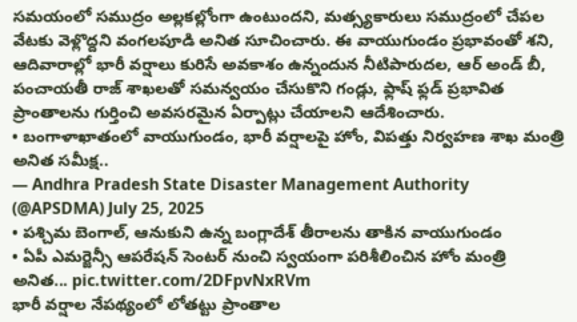సమయంలో సముద్రం అల్లకల్లోంగా ఉంటుందని, మత్స్యకారులు సముద్రంలో చేపల వేటకు వెళ్లొద్దని వంగలపూడి అనిత సూచించారు. ఈ వాయుగుండం ప్రభావంతో శని, ఆదివారాల్లో భారీ వర్షాలు కురిసే అవకాశం ఉన్నందున నీటిపారుదల, ఆర్ అండ్ బీ, పంచాయతీ రాజ్ శాఖలతో సమన్వయం చేసుకొని గండ్లు, ఫ్లాష్ ఫ్లడ్ ప్రభావిత ప్రాంతాలను గుర్తించి అవసరమైన ఏర్పాట్లు చేయాలని ఆదేశించారు.
• బంగాళాఖాతంలో వాయుగుండం, భారీ వర్షాలపై హోం, విపత్తు నిర్వహణ శాఖ మంత్రి అనిత సమీక్ష..
— Andhra Pradesh State Disaster Management Authority (@APSDMA) July 25, 2025
• పశ్చిమ బెంగాల్, ఆనుకుని ఉన్న బంగ్లాదేశ్ తీరాలను తాకిన వాయుగుండం
• ఏపీ ఎమర్జెన్సీ ఆపరేషన్ సెంటర్ నుంచి స్వయంగా పరిశీలించిన హోం మంత్రి అనిత... pic.twitter.com/2DFpvNxRVm
భారీ వర్షాల నేపథ్యంలో లోతట్టు ప్రాంతాల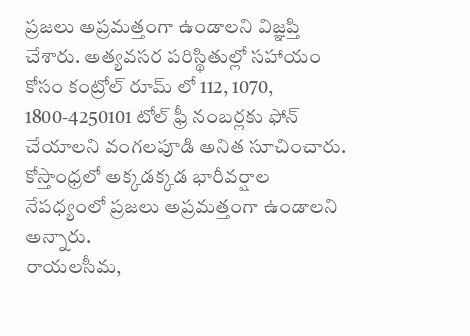ప్రజలు అప్రమత్తంగా ఉండాలని విజ్ఞప్తి చేశారు. అత్యవసర పరిస్థితుల్లో సహాయం కోసం కంట్రోల్ రూమ్ లో 112, 1070, 1800-4250101 టోల్ ఫ్రీ నంబర్లకు ఫోన్ చేయాలని వంగలపూడి అనిత సూచించారు. కోస్తాంధ్రలో అక్కడక్కడ భారీవర్షాల నేపధ్యంలో ప్రజలు అప్రమత్తంగా ఉండాలని అన్నారు.
రాయలసీమ,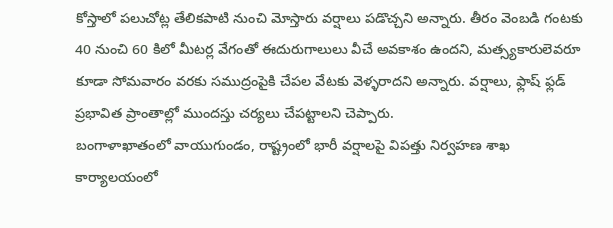కోస్తాలో పలుచోట్ల తేలికపాటి నుంచి మోస్తారు వర్షాలు పడొచ్చని అన్నారు. తీరం వెంబడి గంటకు 40 నుంచి 60 కిలో మీటర్ల వేగంతో ఈదురుగాలులు వీచే అవకాశం ఉందని, మత్స్యకారులెవరూ కూడా సోమవారం వరకు సముద్రంపైకి చేపల వేటకు వెళ్ళరాదని అన్నారు. వర్షాలు, ఫ్లాష్ ఫ్లడ్ ప్రభావిత ప్రాంతాల్లో ముందస్తు చర్యలు చేపట్టాలని చెప్పారు.
బంగాళాఖాతంలో వాయుగుండం, రాష్ట్రంలో భారీ వర్షాలపై విపత్తు నిర్వహణ శాఖ కార్యాలయంలో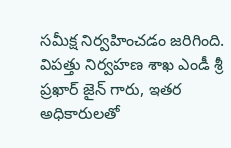సమీక్ష నిర్వహించడం జరిగింది. విపత్తు నిర్వహణ శాఖ ఎండీ శ్రీ ప్రఖార్ జైన్ గారు, ఇతర అధికారులతో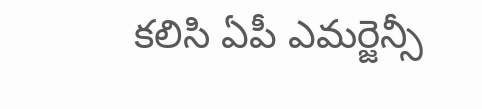కలిసి ఏపీ ఎమర్జెన్సీ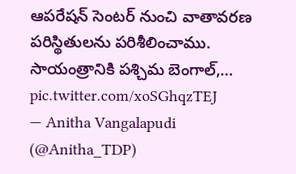ఆపరేషన్ సెంటర్ నుంచి వాతావరణ పరిస్థితులను పరిశీలించాము. సాయంత్రానికి పశ్చిమ బెంగాల్,… pic.twitter.com/xoSGhqzTEJ
— Anitha Vangalapudi (@Anitha_TDP)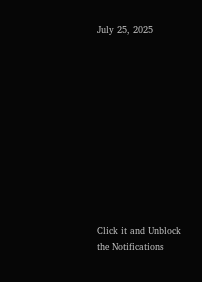July 25, 2025












Click it and Unblock the Notifications